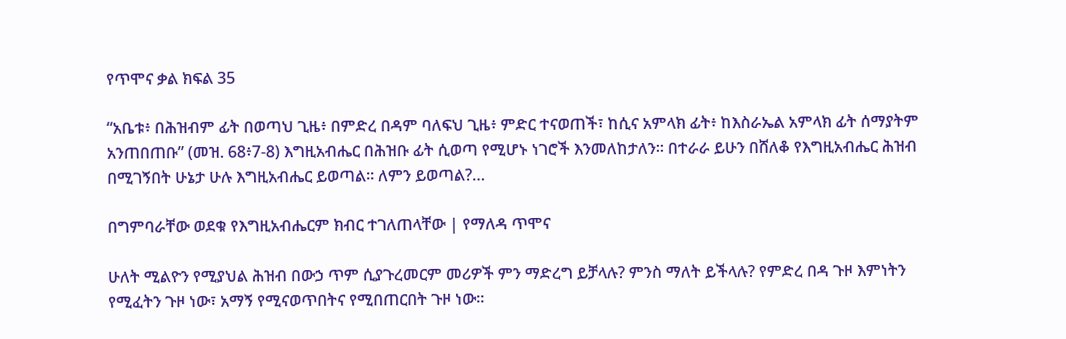የጥሞና ቃል ክፍል 35

“አቤቱ፥ በሕዝብም ፊት በወጣህ ጊዜ፥ በምድረ በዳም ባለፍህ ጊዜ፥ ምድር ተናወጠች፣ ከሲና አምላክ ፊት፥ ከእስራኤል አምላክ ፊት ሰማያትም አንጠበጠቡ” (መዝ. 68፥7-8) እግዚአብሔር በሕዝቡ ፊት ሲወጣ የሚሆኑ ነገሮች እንመለከታለን። በተራራ ይሁን በሸለቆ የእግዚአብሔር ሕዝብ በሚገኝበት ሁኔታ ሁሉ እግዚአብሔር ይወጣል። ለምን ይወጣል?…

በግምባራቸው ወደቁ የእግዚአብሔርም ክብር ተገለጠላቸው | የማለዳ ጥሞና

ሁለት ሚልዮን የሚያህል ሕዝብ በውኃ ጥም ሲያጉረመርም መሪዎች ምን ማድረግ ይቻላሉ? ምንስ ማለት ይችላሉ? የምድረ በዳ ጉዞ እምነትን የሚፈትን ጉዞ ነው፣ አማኝ የሚናወጥበትና የሚበጠርበት ጉዞ ነው።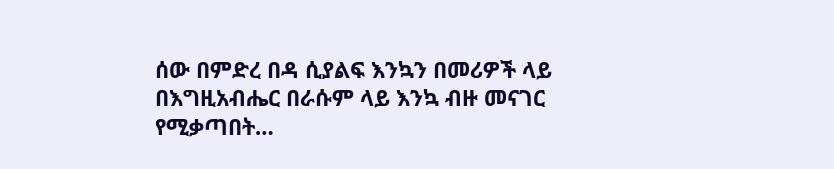ሰው በምድረ በዳ ሲያልፍ እንኳን በመሪዎች ላይ በእግዚአብሔር በራሱም ላይ እንኳ ብዙ መናገር የሚቃጣበት…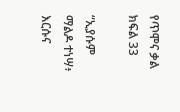የጥሞና ቃል ክፍል 33

“ኢያሱም ማልዶ ተነሣ፥ እርሱና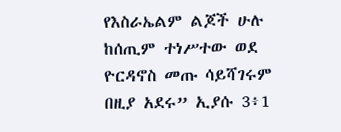የእስራኤልም ልጆች ሁሉ ከሰጢም ተነሥተው ወደ ዮርዳኖስ መጡ ሳይሻገሩም በዚያ አደሩ” ኢያሱ 3፥1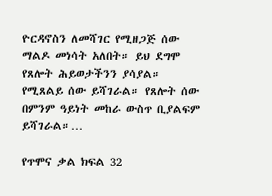ዮርዳኖስን ለመሻገር የሚዘጋጅ ሰው ማልዶ መነሳት አለበት። ይህ ደግሞ የጸሎት ሕይወታችንን ያሳያል። የሚጸልይ ሰው ይሻገራል። የጸሎት ሰው በምንም ዓይነት መከራ ውስጥ ቢያልፍም ይሻገራል።…

የጥሞና ቃል ክፍል 32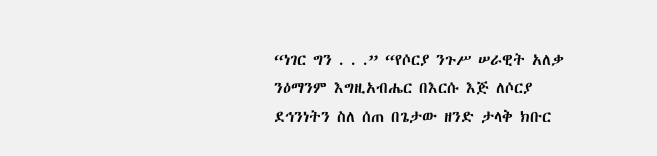“ነገር ግን . . .” “የሶርያ ንጉሥ ሠራዊት አለቃ ንዕማንም እግዚአብሔር በእርሱ እጅ ለሶርያ ደኅንነትን ስለ ሰጠ በጌታው ዘንድ ታላቅ ክቡር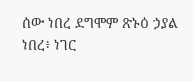ሰው ነበረ ደግሞም ጽኑዕ ኃያል ነበረ፥ ነገር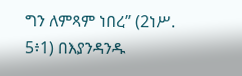ግን ለምጻም ነበረ” (2ነሥ. 5፥1) በእያንዳንዱ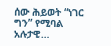ሰው ሕይወት “ነገር ግን” የሚባል አሉታዊ…